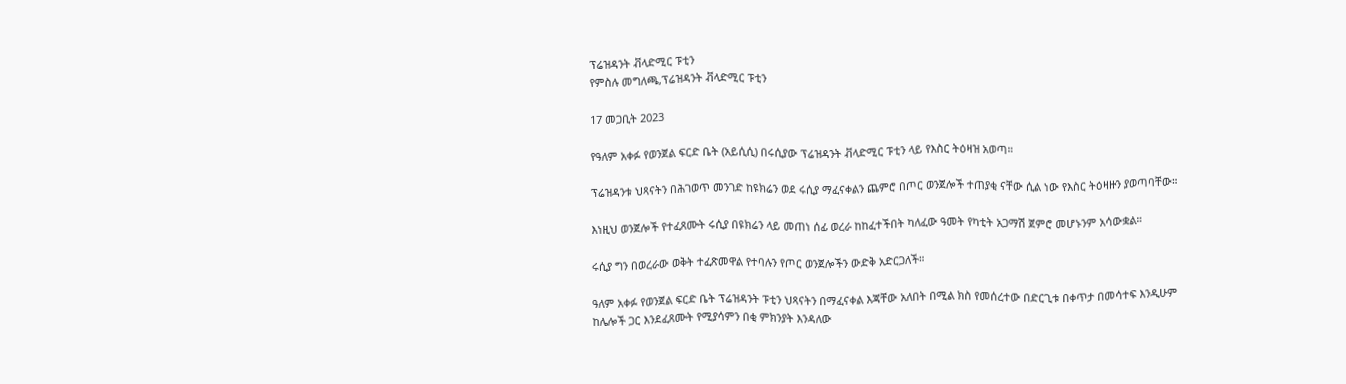ፕሬዝዳንት ቭላድሚር ፑቲን
የምስሉ መግለጫ,ፕሬዝዳንት ቭላድሚር ፑቲን

17 መጋቢት 2023

የዓለም አቀፉ የወንጀል ፍርድ ቤት (አይሲሲ) በሩሲያው ፕሬዝዳንት ቭላድሚር ፑቲን ላይ የእስር ትዕዛዝ አወጣ።

ፕሬዝዳንቱ ህጻናትን በሕገወጥ መንገድ ከዩክሬን ወደ ሩሲያ ማፈናቀልን ጨምሮ በጦር ወንጀሎች ተጠያቂ ናቸው ሲል ነው የእስር ትዕዛዙን ያወጣባቸው።

እነዚህ ወንጀሎች የተፈጸሙት ሩሲያ በዩክሬን ላይ መጠነ ሰፊ ወረራ ከከፈተችበት ካለፈው ዓመት የካቲት አጋማሽ ጀምሮ መሆኑንም አሳውቋል።

ሩሲያ ግን በወረራው ወቅት ተፈጽመዋል የተባሉን የጦር ወንጀሎችን ውድቅ አድርጋለች።

ዓለም አቀፉ የወንጀል ፍርድ ቤት ፕሬዝዳንት ፑቲን ህጻናትን በማፈናቀል እጃቸው አለበት በሚል ክስ የመሰረተው በድርጊቱ በቀጥታ በመሳተፍ እንዲሁም ከሌሎች ጋር እንደፈጸሙት የሚያሳምን በቂ ምክንያት እንዳለው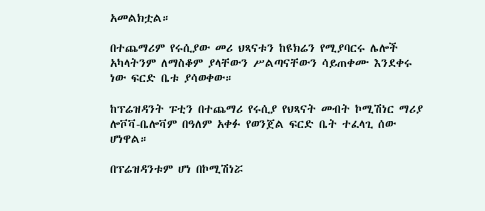አመልክቷል።

በተጨማሪም የሩሲያው መሪ ህጻናቱን ከዩክሬን የሚያባርሩ ሌሎች አካላትንም ለማስቆም ያላቸውን ሥልጣናቸውን ሳይጠቀሙ እንደቀሩ ነው ፍርድ ቤቱ ያሳወቀው።

ከፕሬዝዳንት ፑቲን በተጨማሪ የሩሲያ የህጻናት መብት ኮሚሽነር ማሪያ ሎቮቫ-ቤሎቫም በዓለም አቀፉ የወንጀል ፍርድ ቤት ተፈላጊ ሰው ሆነዋል።

በፕሬዝዳንቱም ሆነ በኮሚሽነሯ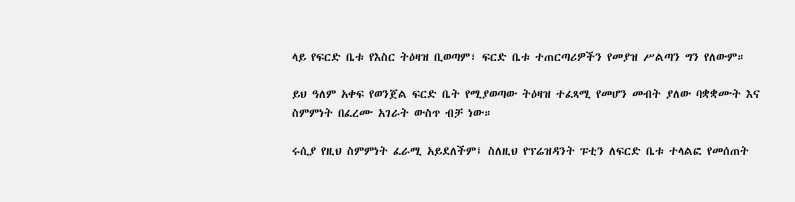ላይ የፍርድ ቤቱ የእስር ትዕዛዝ ቢወጣም፣ ፍርድ ቤቱ ተጠርጣሪዎችን የመያዝ ሥልጣን ግን የለውም።

ይህ ዓለም አቀፍ የወንጀል ፍርድ ቤት የሚያወጣው ትዕዛዝ ተፈጻሚ የመሆን መብት ያለው ባቋቋሙት እና ስምምነት በፈረሙ አገራት ውስጥ ብቻ ነው።

ሩሲያ የዚህ ስምምነት ፈራሚ አይደለችም፤ ስለዚህ የፕሬዝዳንት ፑቲን ለፍርድ ቤቱ ተላልፎ የመሰጠት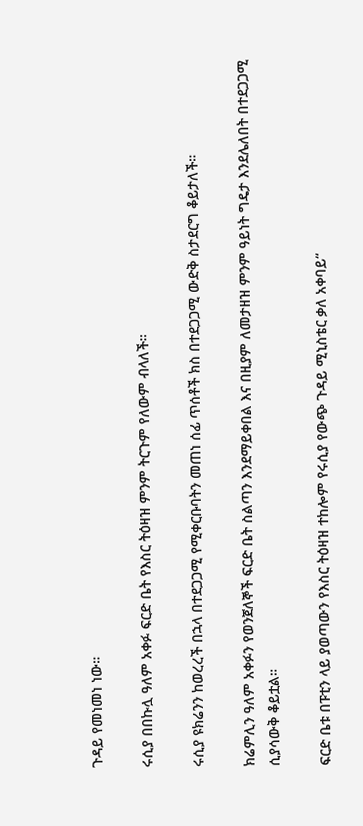ጉዳይ የመነመነ ነው።

ሩሲያ በበኩሏ ዓለም አቀፉ ፍርድ ቤት የእስር ትዕዛዝ ምንም ትርጉም የለውም ብላለች።

ሩሲያ ዩክሬንን ከወረረች በኋላ በተደጋጋሚ የሚቀርቡባትን መጠነ ሰፊ ጥሰቶች ክስ በተደጋጋሚ ውድቅ ስታደርግ ቆይታለች።

ክሬምሊን ዓለም አቀፉን የወንጀለኞች ፍርድ ቤት ስልጣን እንደማይቀበል እና በዚያም ለመታዘዝ ምንም ዓይነት ግዴታ እንደሌለበት በተደጋጋሚ ሲያሳውቅ ቆይቷል።

ፍርድ ቤቱ በፑቲን ላይ ያወጣውን የእስር ትዕዛዝ ተከሎም የሩሲያ የውጭ ጉዳይ ሚኒስቴር ቃለ አቀባይ“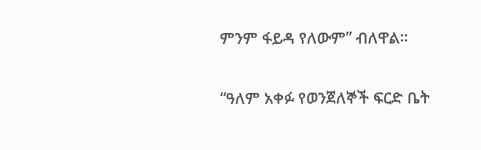ምንም ፋይዳ የለውም” ብለዋል።

“ዓለም አቀፉ የወንጀለኞች ፍርድ ቤት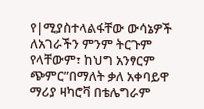የ|ሚያስተላልፋቸው ውሳኔዎች ለአገራችን ምንም ትርጉም የላቸውም፣ ከህግ አንፃርም ጭምር”በማለት ቃለ አቀባይዋ ማሪያ ዛካሮቫ በቴሌግራም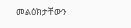መልዕክታቸውን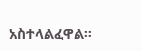አስተላልፈዋል።